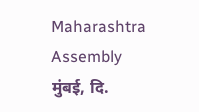Maharashtra Assembly
मुंबई, दि.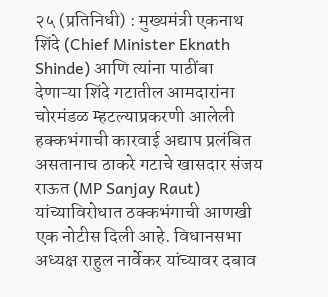२५ (प्रतिनिधी) : मुख्यमंत्री एकनाथ शिंदे (Chief Minister Eknath Shinde) आणि त्यांना पाठींबा देणाऱ्या शिंदे गटातील आमदारांना चोरमंडळ म्हटल्याप्रकरणी आलेली हक्कभंगाची कारवाई अद्याप प्रलंबित असतानाच ठाकरे गटाचे खासदार संजय राऊत (MP Sanjay Raut) यांच्याविरोधात ठक्कभंगाची आणखी एक नोटीस दिली आहे. विधानसभा अध्यक्ष राहुल नार्वेकर यांच्यावर दबाव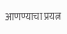आणण्याचा प्रयत्न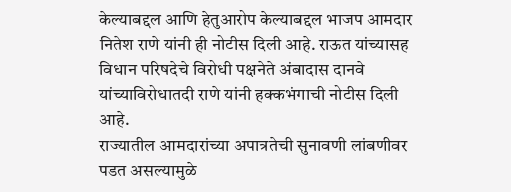केल्याबद्दल आणि हेतुआरोप केल्याबद्दल भाजप आमदार नितेश राणे यांनी ही नोटीस दिली आहे. राऊत यांच्यासह विधान परिषदेचे विरोधी पक्षनेते अंबादास दानवे यांच्याविरोधातदी राणे यांनी हक्कभंगाची नोटीस दिली आहे.
राज्यातील आमदारांच्या अपात्रतेची सुनावणी लांबणीवर पडत असल्यामुळे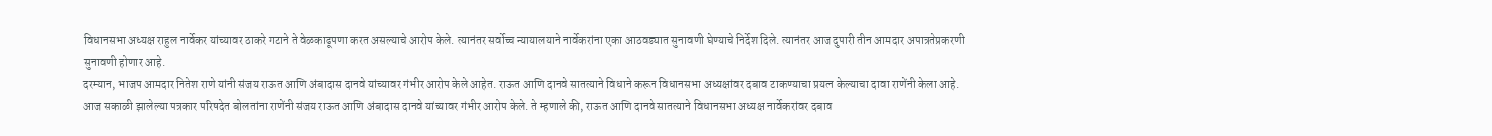विधानसभा अध्यक्ष राहुल नार्वेकर यांच्यावर ठाकरे गटाने ते वेळकाढूपणा करत असल्याचे आरोप केले. त्यानंतर सर्वोच्च न्यायालयाने नार्वेकरांना एका आठवड्यात सुनावणी घेण्याचे निर्देश दिले. त्यानंतर आज दुपारी तीन आमदार अपात्रतेप्रकरणी सुनावणी होणार आहे.
दरम्यान, भाजप आमदार नितेश राणे यांनी संजय राऊत आणि अंबादास दानवे यांच्यावर गंभीर आरोप केले आहेत. राऊत आणि दानवे सातत्याने विधाने करून विधानसभा अध्यक्षांवर दबाव टाकण्याचा प्रयत्न केल्याचा दावा राणेंनी केला आहे.
आज सकाळी झालेल्या पत्रकार परिषदेत बोलतांना राणेंनी संजय राऊत आणि अंबादास दानवे यांच्यावर गंभीर आरोप केले. ते म्हणाले की, राऊत आणि दानवे सातत्याने विधानसभा अध्यक्ष नार्वेकरांवर दबाव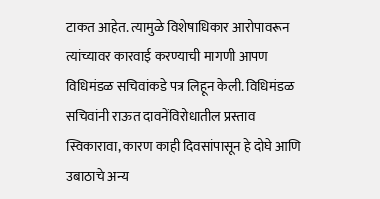टाकत आहेत. त्यामुळे विशेषाधिकार आरोपावरून त्यांच्यावर कारवाई करण्याची मागणी आपण विधिमंडळ सचिवांकडे पत्र लिहून केली. विधिमंडळ सचिवांनी राऊत दावनेंविरोधातील प्रस्ताव स्विकारावा, कारण काही दिवसांपासून हे दोघे आणि उबाठाचे अन्य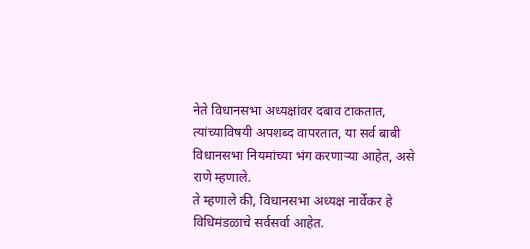नेते विधानसभा अध्यक्षांवर दबाव टाकतात, त्यांच्याविषयी अपशब्द वापरतात, या सर्व बाबी विधानसभा नियमांच्या भंग करणाऱ्या आहेत, असे राणे म्हणाले.
ते म्हणाले की, विधानसभा अध्यक्ष नार्वेकर हे विधिमंडळाचे सर्वसर्वा आहेत.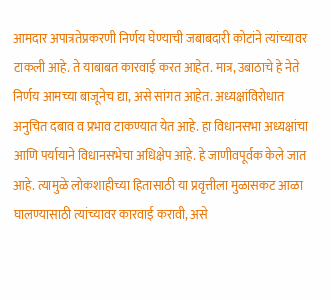आमदार अपात्रतेप्रकरणी निर्णय घेण्याची जबाबदारी कोटांने त्यांच्यावर टाकली आहे. ते याबाबत कारवाई करत आहेत. मात्र, उबाठाचे हे नेते निर्णय आमच्या बाजूनेच द्या, असे सांगत आहेत. अध्यक्षांविरोधात अनुचित दबाव व प्रभाव टाकण्यात येत आहे. हा विधानसभा अध्यक्षांचा आणि पर्यायाने विधानसभेचा अधिक्षेप आहे. हे जाणीवपूर्वक केले जात आहे. त्यामुळे लोकशाहीच्या हितासाठी या प्रवृत्तीला मुळासकट आळा घालण्यासाठी त्यांच्यावर कारवाई करावी, असे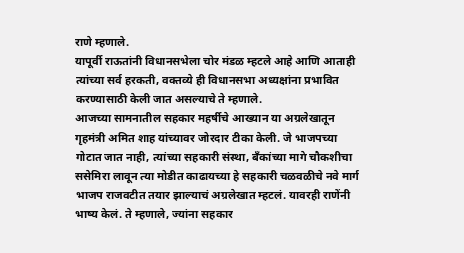राणे म्हणाले.
यापूर्वी राऊतांनी विधानसभेला चोर मंडळ म्हटले आहे आणि आताही त्यांच्या सर्व हरकती, वक्तव्ये ही विधानसभा अध्यक्षांना प्रभावित करण्यासाठी केली जात असल्याचे ते म्हणाले.
आजच्या सामनातील सहकार महर्षीचे आख्यान या अग्रलेखातून गृहमंत्री अमित शाह यांच्यावर जोरदार टीका केली. जे भाजपच्या गोटात जात नाही, त्यांच्या सहकारी संस्था, बँकांच्या मागे चौकशीचा ससेमिरा लावून त्या मोडीत काढायच्या हे सहकारी चळवळीचे नवे मार्ग भाजप राजवटीत तयार झाल्याचं अग्रलेखात म्हटलं. यावरही राणेंनी भाष्य केलं. ते म्हणाले, ज्यांना सहकार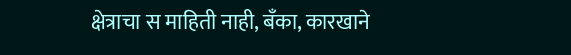क्षेत्राचा स माहिती नाही, बँका, कारखाने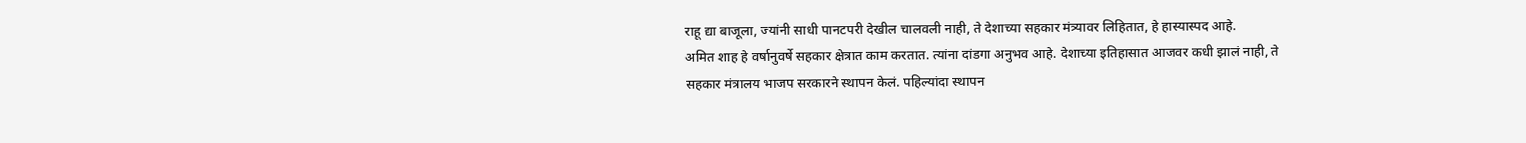राहू द्या बाजूला, ज्यांनी साधी पानटपरी देखील चालवली नाही, ते देशाच्या सहकार मंत्र्यावर लिहितात, हे हास्यास्पद आहे.
अमित शाह हे वर्षानुवर्षे सहकार क्षेत्रात काम करतात. त्यांना दांडगा अनुभव आहे. देशाच्या इतिहासात आजवर कधी झालं नाही, ते सहकार मंत्रालय भाजप सरकारने स्थापन केलं. पहिल्यांदा स्थापन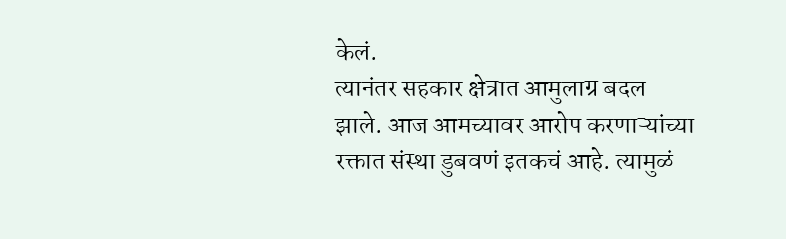केलं.
त्यानंतर सहकार क्षेत्रात आमुलाग्र बदल झाले. आज आमच्यावर आरोप करणाऱ्यांच्या रक्तात संस्था डुबवणं इतकचं आहे. त्यामुळं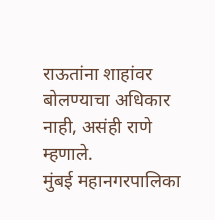राऊतांना शाहांवर बोलण्याचा अधिकार नाही, असंही राणे म्हणाले.
मुंबई महानगरपालिका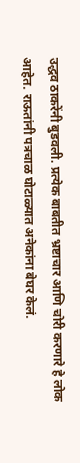उद्धव ठाकरेंनी बुडवली. प्रत्येक बाबतीत भ्रष्टाचार आणि चोरी करणारे हे लोक आहेत. राऊतांनी पत्रचाळ घोटाळ्यात अनेकांना बेघर केलं.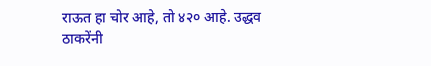राऊत हा चोर आहे, तो ४२० आहे. उद्धव ठाकरेंनी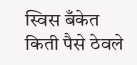स्विस बँकेत किती पैसे ठेवले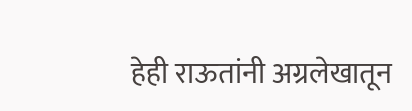हेही राऊतांनी अग्रलेखातून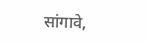सांगावे,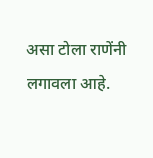असा टोला राणेंनी लगावला आहे.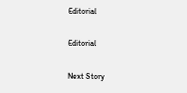Editorial

Editorial

Next Story